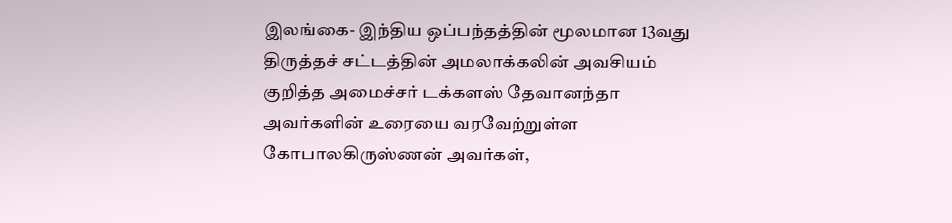இலங்கை- இந்திய ஒப்பந்தத்தின் மூலமான 13வது திருத்தச் சட்டத்தின் அமலாக்கலின் அவசியம் குறித்த அமைச்சர் டக்களஸ் தேவானந்தா அவர்களின் உரையை வரவேற்றுள்ள கோபாலகிருஸ்ணன் அவர்கள்,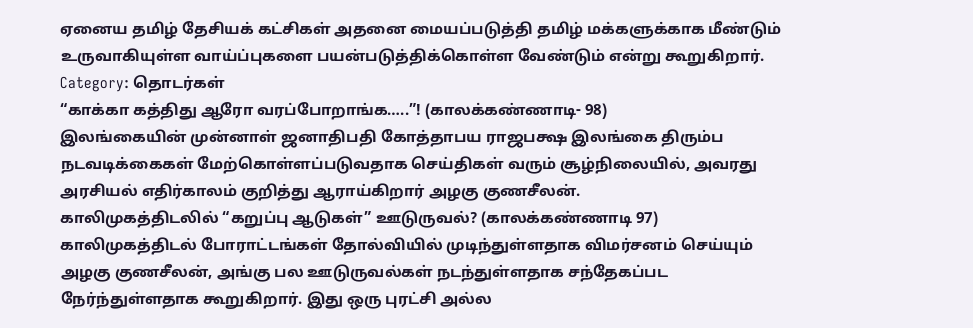ஏனைய தமிழ் தேசியக் கட்சிகள் அதனை மையப்படுத்தி தமிழ் மக்களுக்காக மீண்டும் உருவாகியுள்ள வாய்ப்புகளை பயன்படுத்திக்கொள்ள வேண்டும் என்று கூறுகிறார்.
Category: தொடர்கள்
“காக்கா கத்திது ஆரோ வரப்போறாங்க…..”! (காலக்கண்ணாடி- 98)
இலங்கையின் முன்னாள் ஜனாதிபதி கோத்தாபய ராஜபக்ஷ இலங்கை திரும்ப நடவடிக்கைகள் மேற்கொள்ளப்படுவதாக செய்திகள் வரும் சூழ்நிலையில், அவரது அரசியல் எதிர்காலம் குறித்து ஆராய்கிறார் அழகு குணசீலன்.
காலிமுகத்திடலில் “கறுப்பு ஆடுகள்” ஊடுருவல்? (காலக்கண்ணாடி 97)
காலிமுகத்திடல் போராட்டங்கள் தோல்வியில் முடிந்துள்ளதாக விமர்சனம் செய்யும் அழகு குணசீலன், அங்கு பல ஊடுருவல்கள் நடந்துள்ளதாக சந்தேகப்பட நேர்ந்துள்ளதாக கூறுகிறார். இது ஒரு புரட்சி அல்ல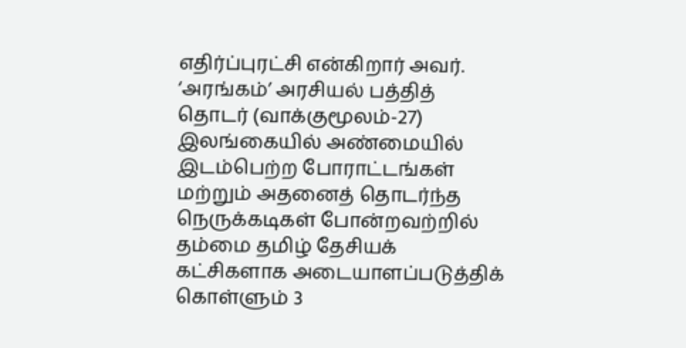எதிர்ப்புரட்சி என்கிறார் அவர்.
‘அரங்கம்’ அரசியல் பத்தித் தொடர் (வாக்குமூலம்-27)
இலங்கையில் அண்மையில் இடம்பெற்ற போராட்டங்கள் மற்றும் அதனைத் தொடர்ந்த நெருக்கடிகள் போன்றவற்றில் தம்மை தமிழ் தேசியக் கட்சிகளாக அடையாளப்படுத்திக் கொள்ளும் 3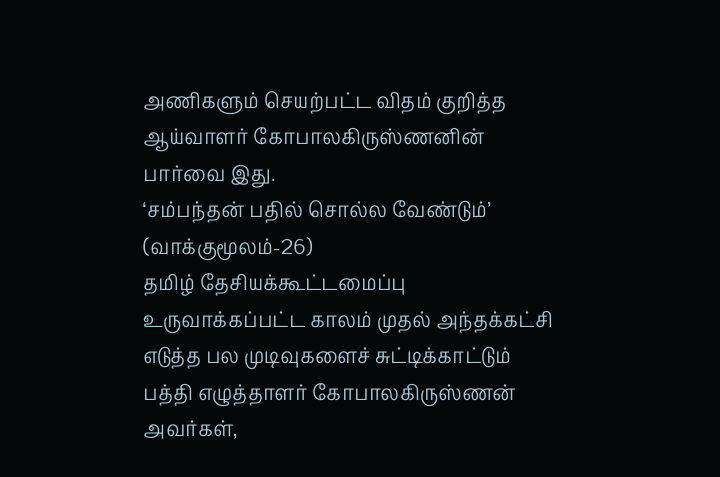அணிகளும் செயற்பட்ட விதம் குறித்த ஆய்வாளர் கோபாலகிருஸ்ணனின் பார்வை இது.
‘சம்பந்தன் பதில் சொல்ல வேண்டும்’ (வாக்குமூலம்-26)
தமிழ் தேசியக்கூட்டமைப்பு உருவாக்கப்பட்ட காலம் முதல் அந்தக்கட்சி எடுத்த பல முடிவுகளைச் சுட்டிக்காட்டும் பத்தி எழுத்தாளர் கோபாலகிருஸ்ணன் அவர்கள்,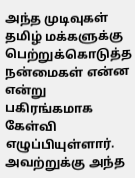அந்த முடிவுகள் தமிழ் மக்களுக்கு பெற்றுக்கொடுத்த நன்மைகள் என்ன என்று பகிரங்கமாக கேள்வி எழுப்பியுள்ளார். அவற்றுக்கு அந்த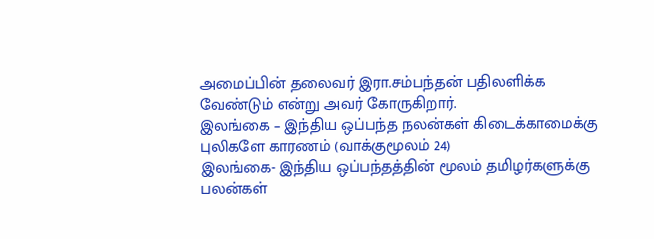அமைப்பின் தலைவர் இரா.சம்பந்தன் பதிலளிக்க வேண்டும் என்று அவர் கோருகிறார்.
இலங்கை – இந்திய ஒப்பந்த நலன்கள் கிடைக்காமைக்கு புலிகளே காரணம் (வாக்குமூலம் 24)
இலங்கை- இந்திய ஒப்பந்தத்தின் மூலம் தமிழர்களுக்கு பலன்கள்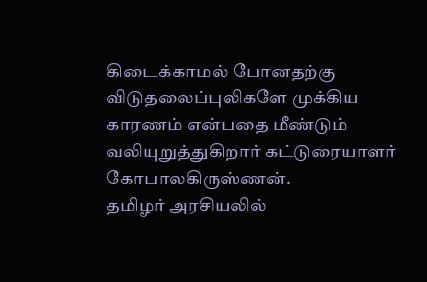கிடைக்காமல் போனதற்கு விடுதலைப்புலிகளே முக்கிய காரணம் என்பதை மீண்டும் வலியுறுத்துகிறார் கட்டுரையாளர் கோபாலகிருஸ்ணன்.
தமிழர் அரசியலில்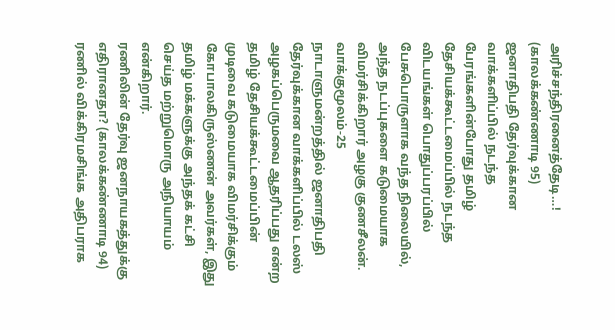அரிச்சந்திரனைத்தேடி…! (காலக்கண்ணாடி 95)
ஜனாதிபதி தேர்வுக்கான வாக்களிப்பில் நடந்த பேரங்களின்போது தமிழ் தேசியக்கூட்டமைப்பில் நடந்த விடயங்கள் பொதுப்பரப்பில் பேசுபொருளாக வந்த நிலையில், அந்த நடப்புகளை கடுமையாக விமர்சிக்கிறார் அழகு குணசீலன்.
வாக்குமூலம்-25
நாடாளுமன்றத்தில் ஜனாதிபதி தேர்வுக்கான வாக்களிப்பில் டலஸ் அழகப்பெருமவை ஆதரிப்பது என்ற தமிழ் தேசியக்கூட்டமைப்பின் முடிவை கடுமையாக விமர்சிக்கும் கோபாலகிருஸ்ணன் அவர்கள், இது தமிழ் மக்களுக்கு அந்தக் கட்சி செய்த மற்றுமொரு அநியாயம் என்கிறார்.
ரணிலின் தேர்வு ஜனநாயகத்துக்கு எதிரானதா? (காலக்கண்ணாடி 94)
ரணில் விக்கிரமசிங்க அதிபராக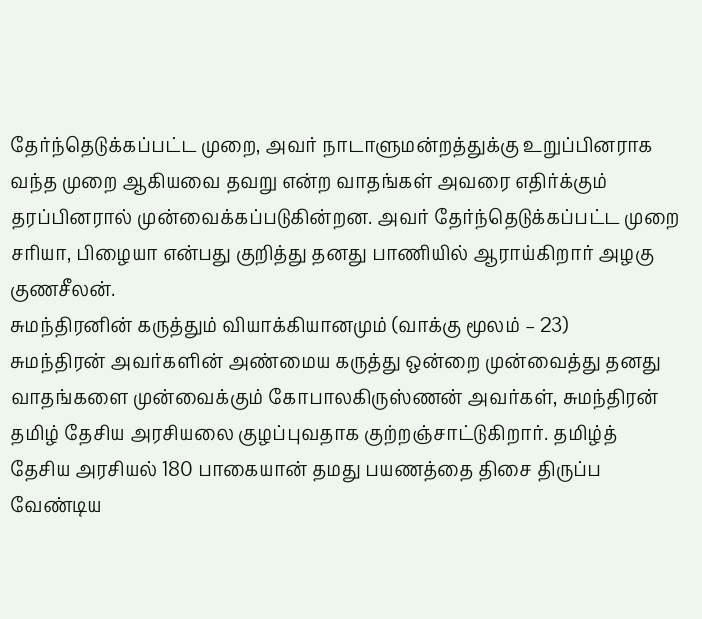தேர்ந்தெடுக்கப்பட்ட முறை, அவர் நாடாளுமன்றத்துக்கு உறுப்பினராக வந்த முறை ஆகியவை தவறு என்ற வாதங்கள் அவரை எதிர்க்கும் தரப்பினரால் முன்வைக்கப்படுகின்றன. அவர் தேர்ந்தெடுக்கப்பட்ட முறை சரியா, பிழையா என்பது குறித்து தனது பாணியில் ஆராய்கிறார் அழகு குணசீலன்.
சுமந்திரனின் கருத்தும் வியாக்கியானமும் (வாக்கு மூலம் – 23)
சுமந்திரன் அவர்களின் அண்மைய கருத்து ஒன்றை முன்வைத்து தனது வாதங்களை முன்வைக்கும் கோபாலகிருஸ்ணன் அவர்கள், சுமந்திரன் தமிழ் தேசிய அரசியலை குழப்புவதாக குற்றஞ்சாட்டுகிறார். தமிழ்த் தேசிய அரசியல் 180 பாகையான் தமது பயணத்தை திசை திருப்ப வேண்டிய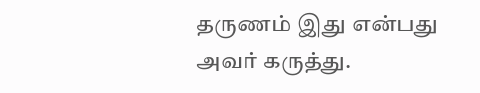தருணம் இது என்பது அவர் கருத்து.